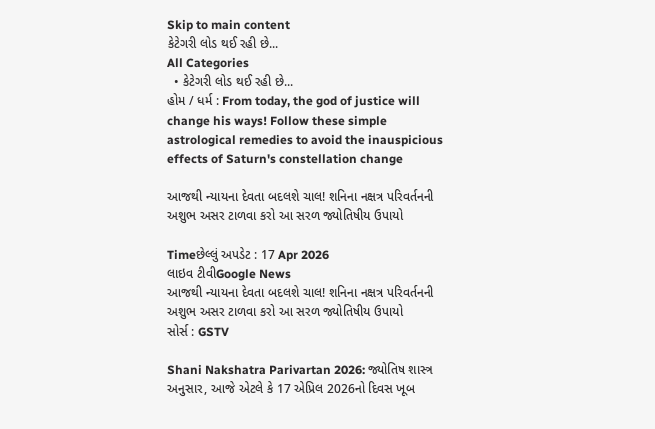Skip to main content
કેટેગરી લોડ થઈ રહી છે...
All Categories
  • કેટેગરી લોડ થઈ રહી છે...
હોમ / ધર્મ : From today, the god of justice will change his ways! Follow these simple astrological remedies to avoid the inauspicious effects of Saturn's constellation change

આજથી ન્યાયના દેવતા બદલશે ચાલ! શનિના નક્ષત્ર પરિવર્તનની અશુભ અસર ટાળવા કરો આ સરળ જ્યોતિષીય ઉપાયો

Timeછેલ્લું અપડેટ : 17 Apr 2026
લાઇવ ટીવીGoogle News
આજથી ન્યાયના દેવતા બદલશે ચાલ! શનિના નક્ષત્ર પરિવર્તનની અશુભ અસર ટાળવા કરો આ સરળ જ્યોતિષીય ઉપાયો
સોર્સ : GSTV

Shani Nakshatra Parivartan 2026: જ્યોતિષ શાસ્ત્ર અનુસાર, આજે એટલે કે 17 એપ્રિલ 2026નો દિવસ ખૂબ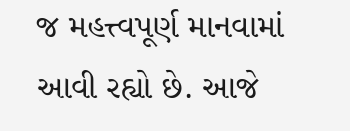જ મહત્ત્વપૂર્ણ માનવામાં આવી રહ્યો છે. આજે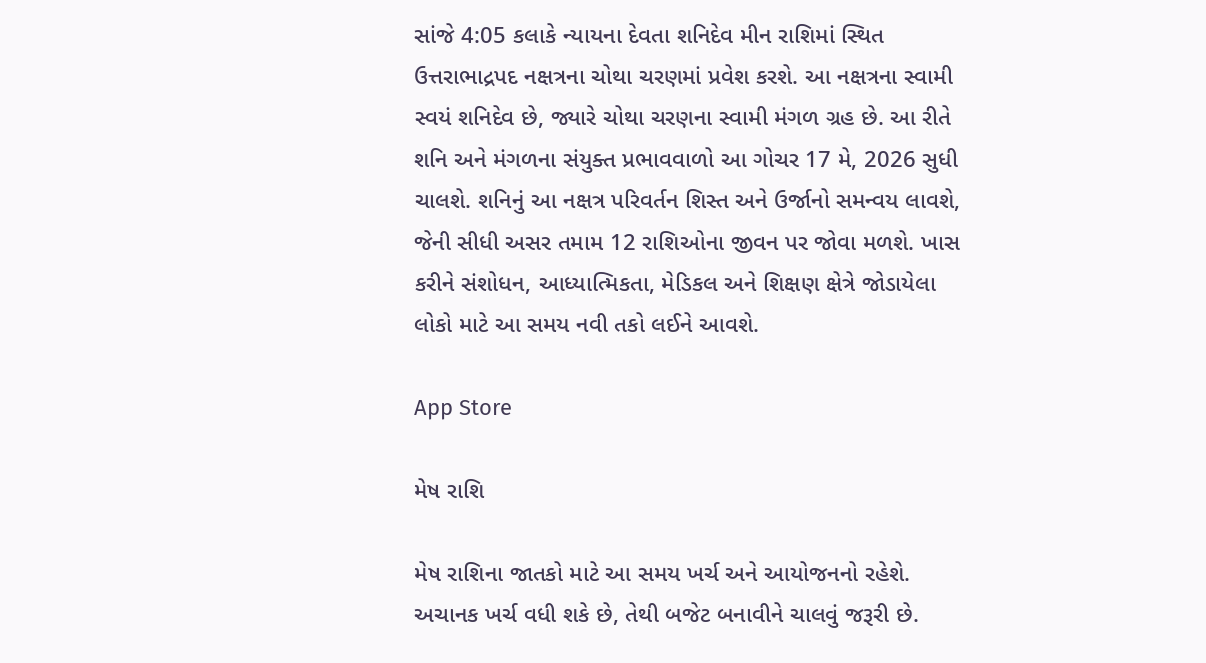સાંજે 4:05 કલાકે ન્યાયના દેવતા શનિદેવ મીન રાશિમાં સ્થિત ઉત્તરાભાદ્રપદ નક્ષત્રના ચોથા ચરણમાં પ્રવેશ કરશે. આ નક્ષત્રના સ્વામી સ્વયં શનિદેવ છે, જ્યારે ચોથા ચરણના સ્વામી મંગળ ગ્રહ છે. આ રીતે શનિ અને મંગળના સંયુક્ત પ્રભાવવાળો આ ગોચર 17 મે, 2026 સુધી ચાલશે. શનિનું આ નક્ષત્ર પરિવર્તન શિસ્ત અને ઉર્જાનો સમન્વય લાવશે, જેની સીધી અસર તમામ 12 રાશિઓના જીવન પર જોવા મળશે. ખાસ કરીને સંશોધન, આધ્યાત્મિકતા, મેડિકલ અને શિક્ષણ ક્ષેત્રે જોડાયેલા લોકો માટે આ સમય નવી તકો લઈને આવશે.

App Store

મેષ રાશિ

મેષ રાશિના જાતકો માટે આ સમય ખર્ચ અને આયોજનનો રહેશે. અચાનક ખર્ચ વધી શકે છે, તેથી બજેટ બનાવીને ચાલવું જરૂરી છે.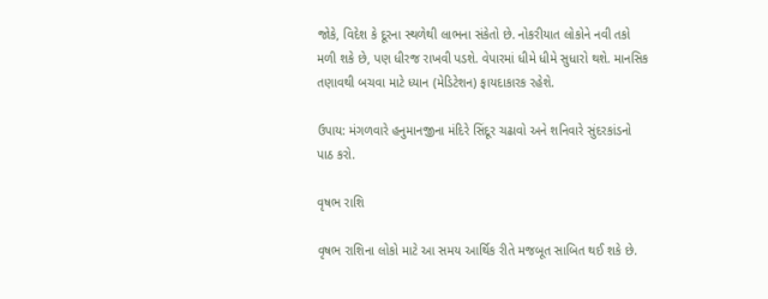જોકે, વિદેશ કે દૂરના સ્થળેથી લાભના સંકેતો છે. નોકરીયાત લોકોને નવી તકો મળી શકે છે, પણ ધીરજ રાખવી પડશે. વેપારમાં ધીમે ધીમે સુધારો થશે. માનસિક તણાવથી બચવા માટે ધ્યાન (મેડિટેશન) ફાયદાકારક રહેશે.

ઉપાય: મંગળવારે હનુમાનજીના મંદિરે સિંદૂર ચઢાવો અને શનિવારે સુંદરકાંડનો પાઠ કરો.

વૃષભ રાશિ

વૃષભ રાશિના લોકો માટે આ સમય આર્થિક રીતે મજબૂત સાબિત થઈ શકે છે.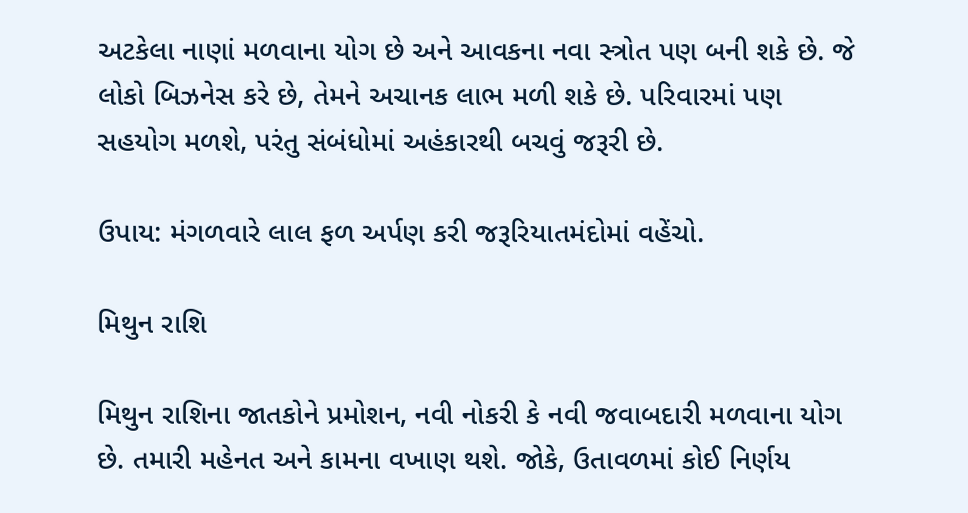અટકેલા નાણાં મળવાના યોગ છે અને આવકના નવા સ્ત્રોત પણ બની શકે છે. જે લોકો બિઝનેસ કરે છે, તેમને અચાનક લાભ મળી શકે છે. પરિવારમાં પણ સહયોગ મળશે, પરંતુ સંબંધોમાં અહંકારથી બચવું જરૂરી છે.

ઉપાય: મંગળવારે લાલ ફળ અર્પણ કરી જરૂરિયાતમંદોમાં વહેંચો.

મિથુન રાશિ

મિથુન રાશિના જાતકોને પ્રમોશન, નવી નોકરી કે નવી જવાબદારી મળવાના યોગ છે. તમારી મહેનત અને કામના વખાણ થશે. જોકે, ઉતાવળમાં કોઈ નિર્ણય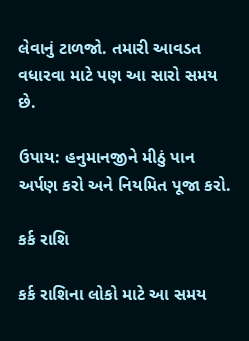લેવાનું ટાળજો. તમારી આવડત વધારવા માટે પણ આ સારો સમય છે.

ઉપાય: હનુમાનજીને મીઠું પાન અર્પણ કરો અને નિયમિત પૂજા કરો.

કર્ક રાશિ

કર્ક રાશિના લોકો માટે આ સમય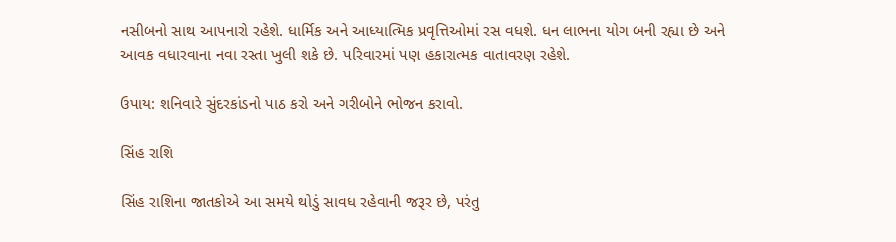નસીબનો સાથ આપનારો રહેશે. ધાર્મિક અને આધ્યાત્મિક પ્રવૃત્તિઓમાં રસ વધશે. ધન લાભના યોગ બની રહ્યા છે અને આવક વધારવાના નવા રસ્તા ખુલી શકે છે. પરિવારમાં પણ હકારાત્મક વાતાવરણ રહેશે.

ઉપાય: શનિવારે સુંદરકાંડનો પાઠ કરો અને ગરીબોને ભોજન કરાવો.

સિંહ રાશિ

સિંહ રાશિના જાતકોએ આ સમયે થોડું સાવધ રહેવાની જરૂર છે, પરંતુ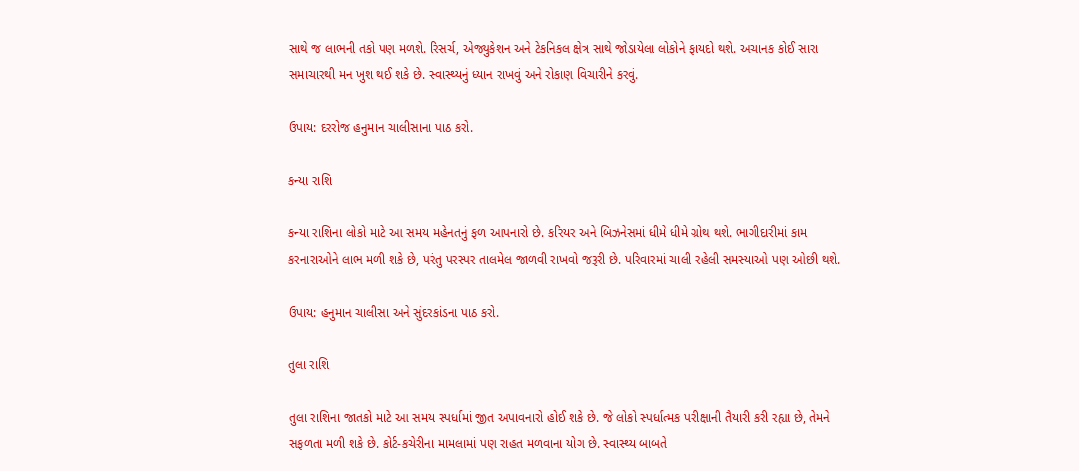સાથે જ લાભની તકો પણ મળશે. રિસર્ચ, એજ્યુકેશન અને ટેકનિકલ ક્ષેત્ર સાથે જોડાયેલા લોકોને ફાયદો થશે. અચાનક કોઈ સારા સમાચારથી મન ખુશ થઈ શકે છે. સ્વાસ્થ્યનું ધ્યાન રાખવું અને રોકાણ વિચારીને કરવું.

ઉપાય: દરરોજ હનુમાન ચાલીસાના પાઠ કરો.

કન્યા રાશિ

કન્યા રાશિના લોકો માટે આ સમય મહેનતનું ફળ આપનારો છે. કરિયર અને બિઝનેસમાં ધીમે ધીમે ગ્રોથ થશે. ભાગીદારીમાં કામ કરનારાઓને લાભ મળી શકે છે, પરંતુ પરસ્પર તાલમેલ જાળવી રાખવો જરૂરી છે. પરિવારમાં ચાલી રહેલી સમસ્યાઓ પણ ઓછી થશે.

ઉપાય: હનુમાન ચાલીસા અને સુંદરકાંડના પાઠ કરો.

તુલા રાશિ

તુલા રાશિના જાતકો માટે આ સમય સ્પર્ધામાં જીત અપાવનારો હોઈ શકે છે. જે લોકો સ્પર્ધાત્મક પરીક્ષાની તૈયારી કરી રહ્યા છે, તેમને સફળતા મળી શકે છે. કોર્ટ-કચેરીના મામલામાં પણ રાહત મળવાના યોગ છે. સ્વાસ્થ્ય બાબતે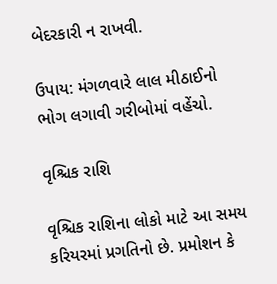બેદરકારી ન રાખવી.

ઉપાય: મંગળવારે લાલ મીઠાઈનો ભોગ લગાવી ગરીબોમાં વહેંચો.

વૃશ્ચિક રાશિ

વૃશ્ચિક રાશિના લોકો માટે આ સમય કરિયરમાં પ્રગતિનો છે. પ્રમોશન કે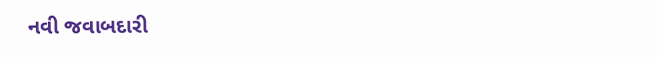નવી જવાબદારી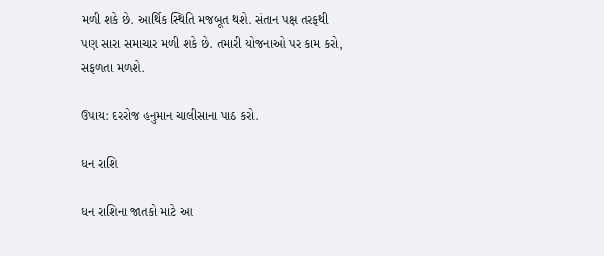મળી શકે છે. આર્થિક સ્થિતિ મજબૂત થશે. સંતાન પક્ષ તરફથી પણ સારા સમાચાર મળી શકે છે. તમારી યોજનાઓ પર કામ કરો, સફળતા મળશે.

ઉપાય: દરરોજ હનુમાન ચાલીસાના પાઠ કરો.

ધન રાશિ

ધન રાશિના જાતકો માટે આ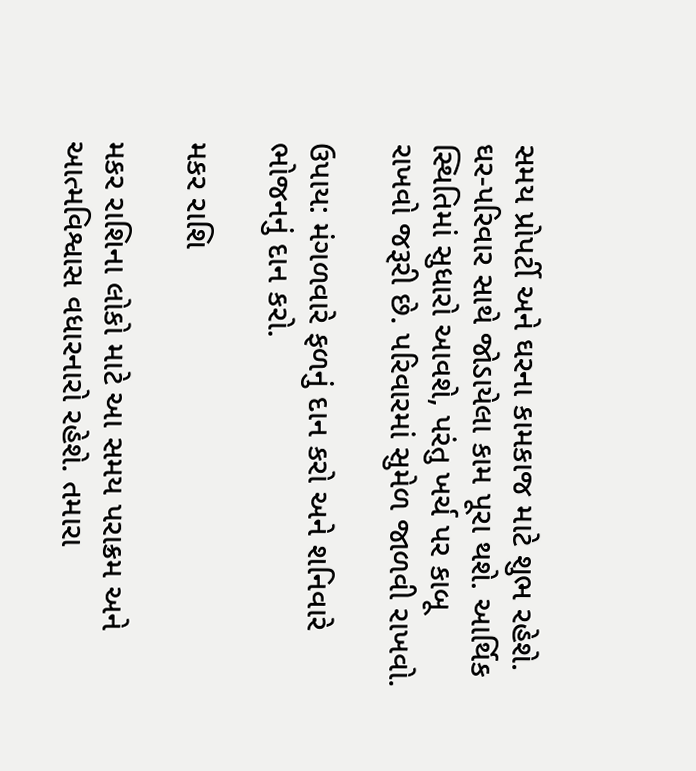સમય પ્રોપર્ટી અને ઘરના કામકાજ માટે શુભ રહેશે. ઘર-પરિવાર સાથે જોડાયેલા કામ પૂરા થશે. આર્થિક સ્થિતિમાં સુધારો આવશે, પરંતુ ખર્ચ પર કાબૂ રાખવો જરૂરી છે. પરિવારમાં સુમેળ જાળવી રાખવો.

ઉપાય: મંગળવારે ફળનું દાન કરો અને શનિવારે ભોજનનું દાન કરો.

મકર રાશિ

મકર રાશિના લોકો માટે આ સમય પરાક્રમ અને આત્મવિશ્વાસ વધારનારો રહેશે. તમારા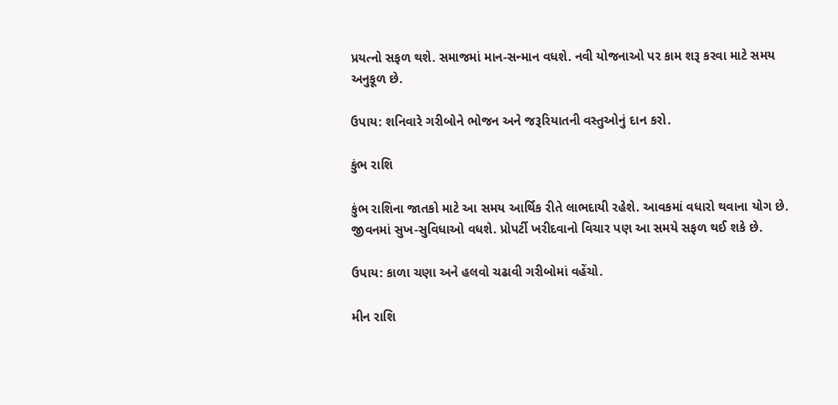પ્રયત્નો સફળ થશે. સમાજમાં માન-સન્માન વધશે. નવી યોજનાઓ પર કામ શરૂ કરવા માટે સમય અનુકૂળ છે.

ઉપાય: શનિવારે ગરીબોને ભોજન અને જરૂરિયાતની વસ્તુઓનું દાન કરો.

કુંભ રાશિ

કુંભ રાશિના જાતકો માટે આ સમય આર્થિક રીતે લાભદાયી રહેશે. આવકમાં વધારો થવાના યોગ છે. જીવનમાં સુખ-સુવિધાઓ વધશે. પ્રોપર્ટી ખરીદવાનો વિચાર પણ આ સમયે સફળ થઈ શકે છે.

ઉપાય: કાળા ચણા અને હલવો ચઢાવી ગરીબોમાં વહેંચો.

મીન રાશિ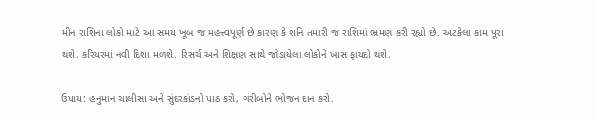મીન રાશિના લોકો માટે આ સમય ખૂબ જ મહત્ત્વપૂર્ણ છે કારણ કે શનિ તમારી જ રાશિમાં ભ્રમણ કરી રહ્યો છે. અટકેલા કામ પૂરા થશે. કરિયરમાં નવી દિશા મળશે. રિસર્ચ અને શિક્ષણ સાથે જોડાયેલા લોકોને ખાસ ફાયદો થશે.

ઉપાય: હનુમાન ચાલીસા અને સુંદરકાંડનો પાઠ કરો, ગરીબોને ભોજન દાન કરો.